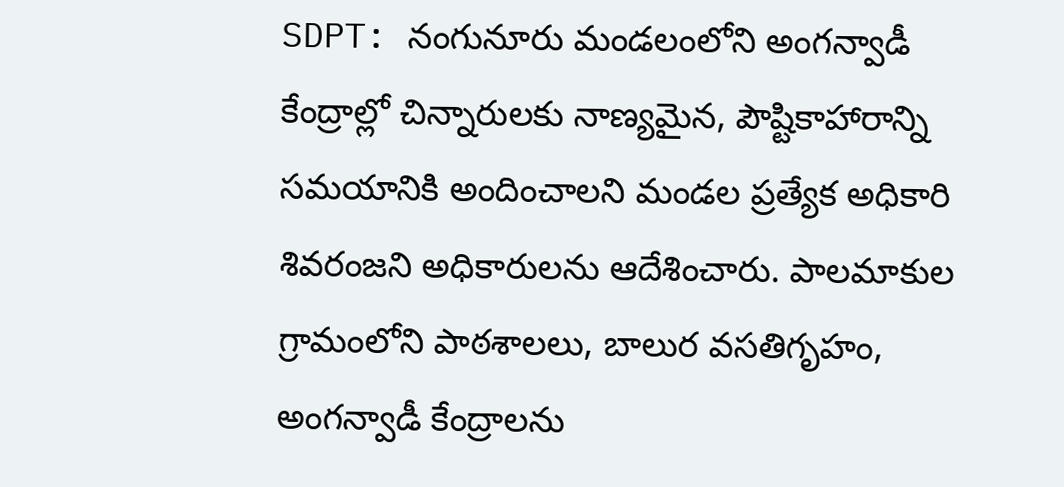SDPT: నంగునూరు మండలంలోని అంగన్వాడీ కేంద్రాల్లో చిన్నారులకు నాణ్యమైన, పౌష్టికాహారాన్ని సమయానికి అందించాలని మండల ప్రత్యేక అధికారి శివరంజని అధికారులను ఆదేశించారు. పాలమాకుల గ్రామంలోని పాఠశాలలు, బాలుర వసతిగృహం, అంగన్వాడీ కేంద్రాలను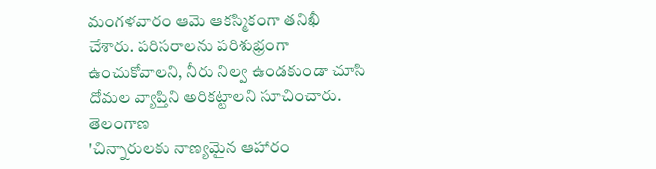మంగళవారం ఆమె ఆకస్మికంగా తనిఖీ చేశారు. పరిసరాలను పరిశుభ్రంగా ఉంచుకోవాలని, నీరు నిల్వ ఉండకుండా చూసి దోమల వ్యాప్తిని అరికట్టాలని సూచించారు.
తెలంగాణ
'చిన్నారులకు నాణ్యమైన ఆహారం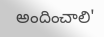అందించాలి'